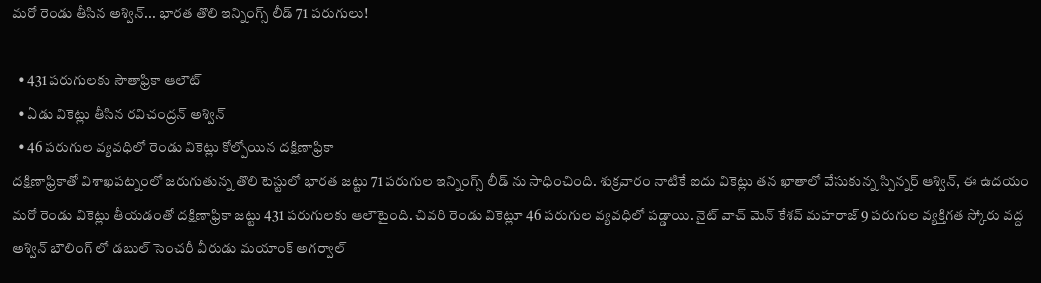మరో రెండు తీసిన అశ్విన్... భారత తొలి ఇన్నింగ్స్ లీడ్ 71 పరుగులు!

  • 431 పరుగులకు సౌతాఫ్రికా ఆలౌట్
  • ఏడు వికెట్లు తీసిన రవిచంద్రన్ అశ్విన్
  • 46 పరుగుల వ్యవధిలో రెండు వికెట్లు కోల్పోయిన దక్షిణాఫ్రికా
దక్షిణాఫ్రికాతో విశాఖపట్నంలో జరుగుతున్న తొలి టెస్టులో భారత జట్టు 71 పరుగుల ఇన్నింగ్స్ లీడ్ ను సాధించింది. శుక్రవారం నాటికే ఐదు వికెట్లు తన ఖాతాలో వేసుకున్న స్పిన్నర్ ఆశ్విన్, ఈ ఉదయం మరో రెండు వికెట్లు తీయడంతో దక్షిణాఫ్రికా జట్టు 431 పరుగులకు ఆలౌటైంది. చివరి రెండు వికెట్లూ 46 పరుగుల వ్యవధిలో పడ్డాయి. నైట్ వాచ్ మెన్ కేశవ్ మహరాజ్ 9 పరుగుల వ్యక్తిగత స్కోరు వద్ద అశ్విన్ బౌలింగ్ లో డబుల్ సెంచరీ వీరుడు మయాంక్ అగర్వాల్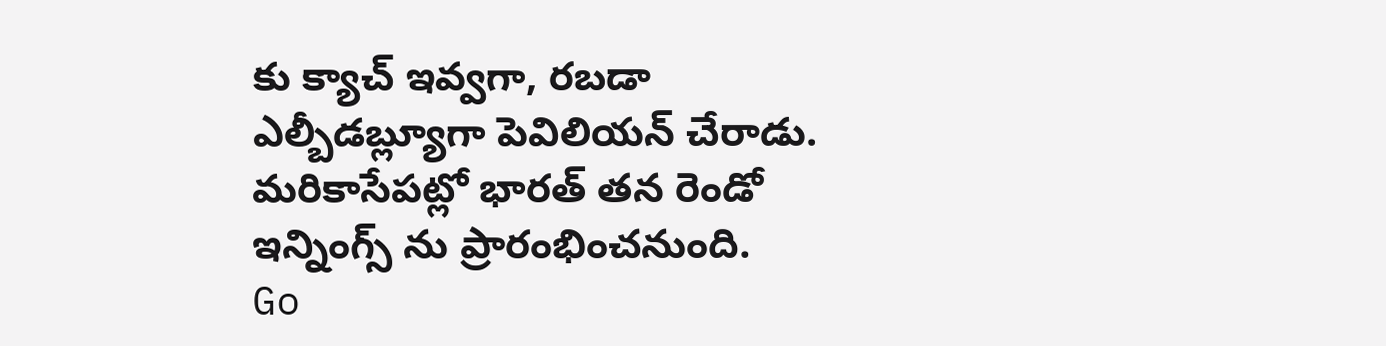కు క్యాచ్ ఇవ్వగా, రబడా ఎల్బీడబ్ల్యూగా పెవిలియన్ చేరాడు. మరికాసేపట్లో భారత్ తన రెండో ఇన్నింగ్స్ ను ప్రారంభించనుంది.
Go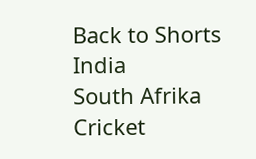Back to Shorts
India
South Afrika
Cricket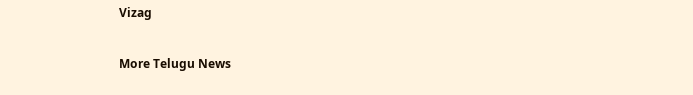Vizag

More Telugu News